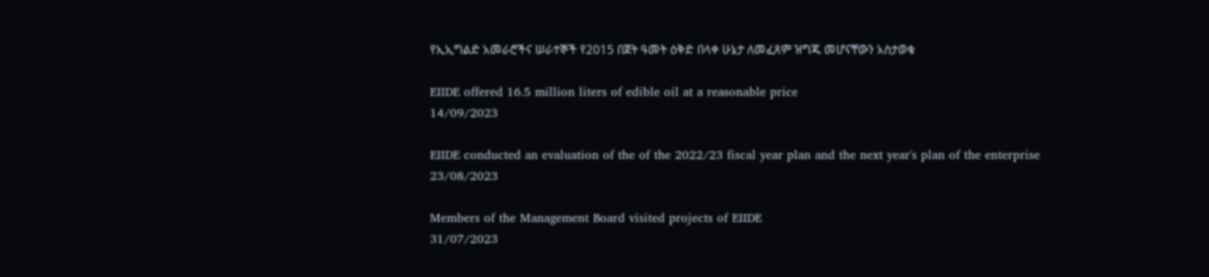የኢኢግልድ አመራሮችና ሠራተኞች የ2015 በጀት ዓመት ዕቅድ በላቀ ሁኔታ ለመፈጸም ዝግጁ መሆናቸውን አስታወቁ

EIIDE offered 16.5 million liters of edible oil at a reasonable price
14/09/2023

EIIDE conducted an evaluation of the of the 2022/23 fiscal year plan and the next year's plan of the enterprise
23/08/2023

Members of the Management Board visited projects of EIIDE
31/07/2023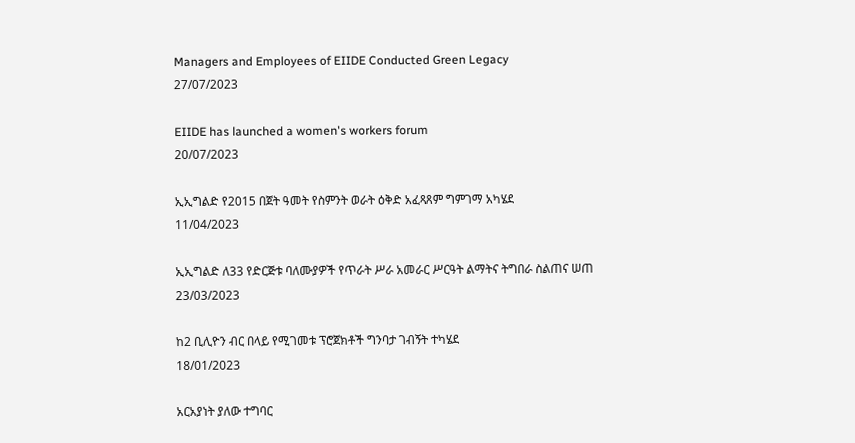Managers and Employees of EIIDE Conducted Green Legacy
27/07/2023

EIIDE has launched a women's workers forum
20/07/2023

ኢኢግልድ የ2015 በጀት ዓመት የስምንት ወራት ዕቅድ አፈጻጸም ግምገማ አካሄደ
11/04/2023

ኢኢግልድ ለ33 የድርጅቱ ባለሙያዎች የጥራት ሥራ አመራር ሥርዓት ልማትና ትግበራ ስልጠና ሠጠ
23/03/2023

ከ2 ቢሊዮን ብር በላይ የሚገመቱ ፕሮጀክቶች ግንባታ ገብኝት ተካሄደ
18/01/2023

አርአያነት ያለው ተግባር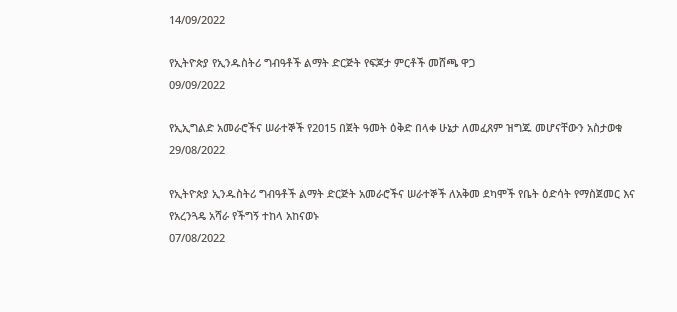14/09/2022

የኢትዮጵያ የኢንዱስትሪ ግብዓቶች ልማት ድርጅት የፍጆታ ምርቶች መሸጫ ዋጋ
09/09/2022

የኢኢግልድ አመራሮችና ሠራተኞች የ2015 በጀት ዓመት ዕቅድ በላቀ ሁኔታ ለመፈጸም ዝግጁ መሆናቸውን አስታወቁ
29/08/2022

የኢትዮጵያ ኢንዱስትሪ ግብዓቶች ልማት ድርጅት አመራሮችና ሠራተኞች ለአቅመ ደካሞች የቤት ዕድሳት የማስጀመር እና የአረንጓዴ አሻራ የችግኝ ተከላ አከናወኑ
07/08/2022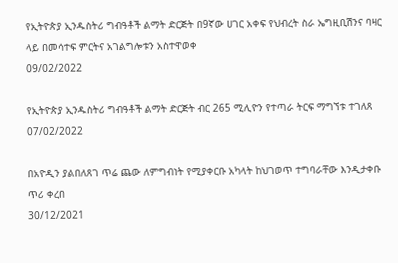የኢትዮጵያ ኢንዱስትሪ ግብዓቶች ልማት ድርጅት በ9ኛው ሀገር አቀፍ የህብረት ስራ ኤግዚቢሽንና ባዛር ላይ በመሳተፍ ምርትና አገልግሎቱን አስተዋወቀ
09/02/2022

የኢትዮጵያ ኢንዱስትሪ ግብዓቶች ልማት ድርጅት ብር 265 ሚሊዮን የተጣራ ትርፍ ማግኘቱ ተገለጸ
07/02/2022

በአዮዲን ያልበለጸገ ጥሬ ጨው ለምግብነት የሚያቀርቡ አካላት ከህገወጥ ተግባራቸው እንዲታቀቡ ጥሪ ቀረበ
30/12/2021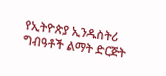የኢትዮጵያ ኢንዱስትሪ ግብዓቶች ልማት ድርጅት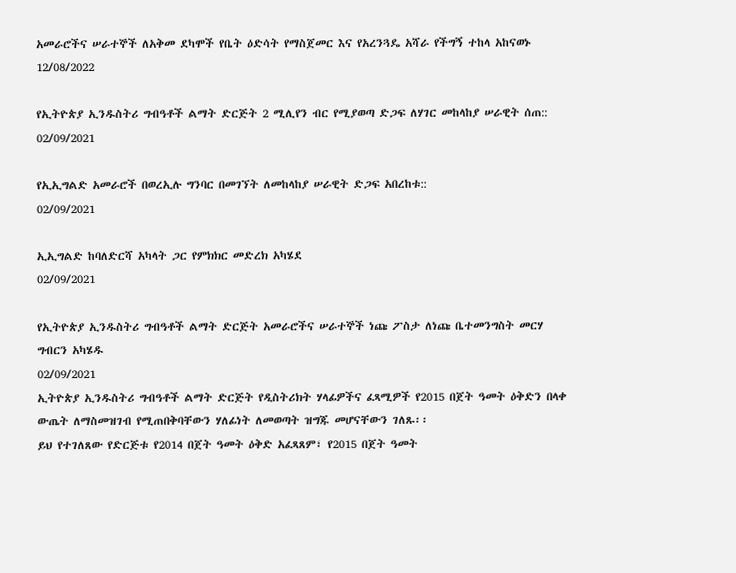አመራሮችና ሠራተኞች ለአቅመ ደካሞች የቤት ዕድሳት የማስጀመር እና የአረንጓዴ አሻራ የችግኝ ተከላ አከናወኑ
12/08/2022

የኢትዮጵያ ኢንዱስትሪ ግብዓቶች ልማት ድርጅት 2 ሚሊየን ብር የሚያወጣ ድጋፍ ለሃገር መከላከያ ሠራዊት ሰጠ::
02/09/2021

የኢኢግልድ አመራሮች በወረኢሉ ግንባር በመገኘት ለመከላከያ ሠራዊት ድጋፍ አበረከቱ::
02/09/2021

ኢኢግልድ ከባለድርሻ አካላት ጋር የምክክር መድረክ አካሄደ
02/09/2021

የኢትዮጵያ ኢንዱስትሪ ግብዓቶች ልማት ድርጅት አመራሮችና ሠራተኞች ነጩ ፖስታ ለነጩ ቤተመንግስት መርሃ ግብርን አካሄዱ
02/09/2021
ኢትዮጵያ ኢንዱስትሪ ግብዓቶች ልማት ድርጅት የዲስትሪክት ሃላፊዎችና ፈጻሚዎች የ2015 በጀት ዓመት ዕቅድን በላቀ ውጤት ለማስመዝገብ የሚጠበቅባቸውን ሃለፊነት ለመወጣት ዝግጁ መሆናቸውን ገለጹ፡፡
ይህ የተገለጸው የድርጅቱ የ2014 በጀት ዓመት ዕቅድ አፈጻጸም፣ የ2015 በጀት ዓመት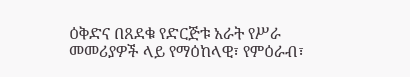ዕቅድና በጸደቁ የድርጅቱ አራት የሥራ መመሪያዎች ላይ የማዕከላዊ፣ የምዕራብ፣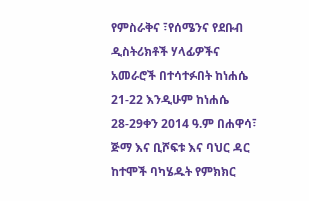የምስራቅና ፣የሰሜንና የደቡብ ዲስትሪክቶች ሃላፊዎችና አመራሮች በተሳተፉበት ከነሐሴ 21-22 እንዲሁም ከነሐሴ 28-29ቀን 2014 ዓ.ም በሐዋሳ፣ ጅማ እና ቢሾፍቱ እና ባህር ዳር ከተሞች ባካሄዱት የምክክር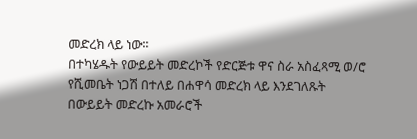መድረክ ላይ ነው፡፡
በተካሄዱት የውይይት መድረኮች የድርጅቱ ዋና ስራ አስፈጻሚ ወ/ሮ የሺመቤት ነጋሽ በተለይ በሐዋሳ መድረክ ላይ እንደገለጹት በውይይት መድረኩ አመራሮች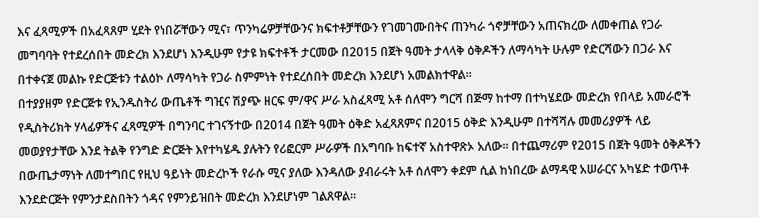እና ፈጻሚዎች በአፈጻጸም ሂደት የነበሯቸውን ሚና፣ ጥንካሬዎቻቸውንና ክፍተቶቻቸውን የገመገሙበትና ጠንካራ ጎኖቻቸውን አጠናክረው ለመቀጠል የጋራ መግባባት የተደረሰበት መድረክ እንደሆነ እንዲሁም የታዩ ክፍተቶች ታርመው በ2015 በጀት ዓመት ታላላቅ ዕቅዶችን ለማሳካት ሁሉም የድርሻውን በጋራ እና በተቀናጀ መልኩ የድርጅቱን ተልዕኮ ለማሳካት የጋራ ስምምነት የተደረሰበት መድረክ እንደሆነ አመልክተዋል፡፡
በተያያዘም የድርጅቱ የኢንዱስትሪ ውጤቶች ግዢና ሽያጭ ዘርፍ ም/ዋና ሥራ አስፈጻሚ አቶ ሰለሞን ግርሻ በጅማ ከተማ በተካሄደው መድረክ የበላይ አመራሮች የዲስትሪክት ሃላፊዎችና ፈጻሚዎች በግንባር ተገናኝተው በ2014 በጀት ዓመት ዕቅድ አፈጻጸምና በ2015 ዕቅድ እንዲሁም በተሻሻሉ መመሪያዎች ላይ መወያየታቸው እንደ ትልቅ የንግድ ድርጅት እየተካሄዱ ያሉትን የሪፎርም ሥራዎች በአግባቡ ከፍተኛ አስተዋጽኦ አለው፡፡ በተጨማሪም የ2015 በጀት ዓመት ዕቅዶችን በውጤታማነት ለመተግበር የዚህ ዓይነት መድረኮች የራሱ ሚና ያለው እንዳለው ያብራሩት አቶ ሰለሞን ቀደም ሲል ከነበረው ልማዳዊ አሠራርና አካሄድ ተወጥቶ እንደድርጅት የምንታደስበትን ጎዳና የምንይዝበት መድረክ እንደሆነም ገልጸዋል፡፡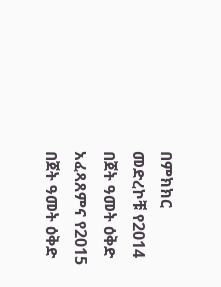በምክክር መድረኮቹ የ2014 በጀት ዓመት ዕቅድ አፈጻጸምና የ2015 በጀት ዓመት ዕቅድ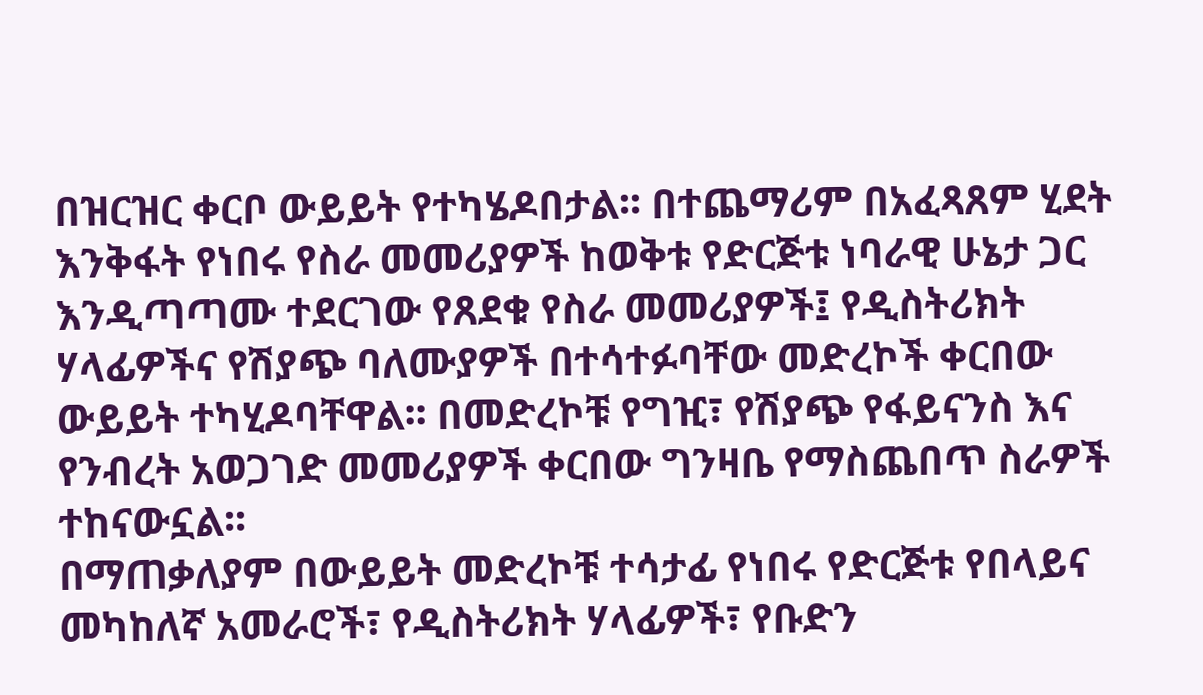በዝርዝር ቀርቦ ውይይት የተካሄዶበታል፡፡ በተጨማሪም በአፈጻጸም ሂደት እንቅፋት የነበሩ የስራ መመሪያዎች ከወቅቱ የድርጅቱ ነባራዊ ሁኔታ ጋር እንዲጣጣሙ ተደርገው የጸደቁ የስራ መመሪያዎች፤ የዲስትሪክት ሃላፊዎችና የሽያጭ ባለሙያዎች በተሳተፉባቸው መድረኮች ቀርበው ውይይት ተካሂዶባቸዋል፡፡ በመድረኮቹ የግዢ፣ የሽያጭ የፋይናንስ እና የንብረት አወጋገድ መመሪያዎች ቀርበው ግንዛቤ የማስጨበጥ ስራዎች ተከናውኗል፡፡
በማጠቃለያም በውይይት መድረኮቹ ተሳታፊ የነበሩ የድርጅቱ የበላይና መካከለኛ አመራሮች፣ የዲስትሪክት ሃላፊዎች፣ የቡድን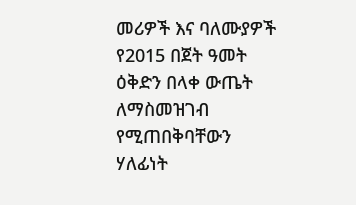መሪዎች እና ባለሙያዎች የ2015 በጀት ዓመት ዕቅድን በላቀ ውጤት ለማስመዝገብ የሚጠበቅባቸውን ሃለፊነት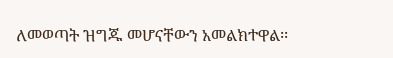ለመወጣት ዝግጁ መሆናቸውን አመልክተዋል፡፡